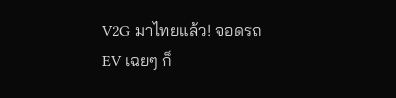V2G มาไทยแล้ว! จอดรถ EV เฉยๆ ก็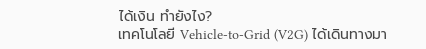ได้เงิน ทำยังไง?
เทคโนโลยี Vehicle-to-Grid (V2G) ได้เดินทางมา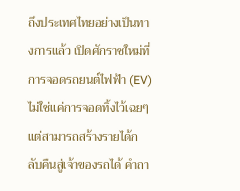ถึงประเทศไทยอย่างเป็นทางการแล้ว เปิดศักราชใหม่ที่การจอดรถยนต์ไฟฟ้า (EV) ไม่ใช่แค่การจอดทิ้งไว้เฉยๆ แต่สามารถสร้างรายได้กลับคืนสู่เจ้าของรถได้ คำถา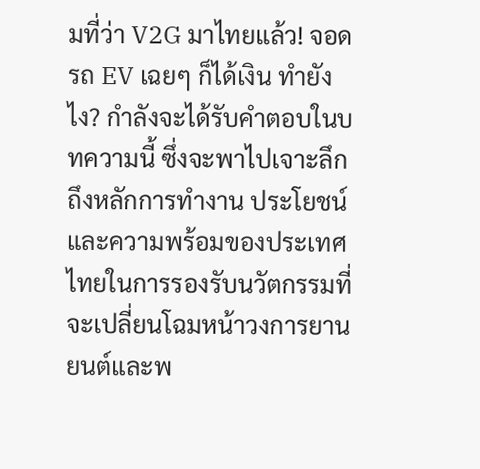มที่ว่า V2G มาไทยแล้ว! จอดรถ EV เฉยๆ ก็ได้เงิน ทำยังไง? กำลังจะได้รับคำตอบในบทความนี้ ซึ่งจะพาไปเจาะลึกถึงหลักการทำงาน ประโยชน์ และความพร้อมของประเทศไทยในการรองรับนวัตกรรมที่จะเปลี่ยนโฉมหน้าวงการยานยนต์และพ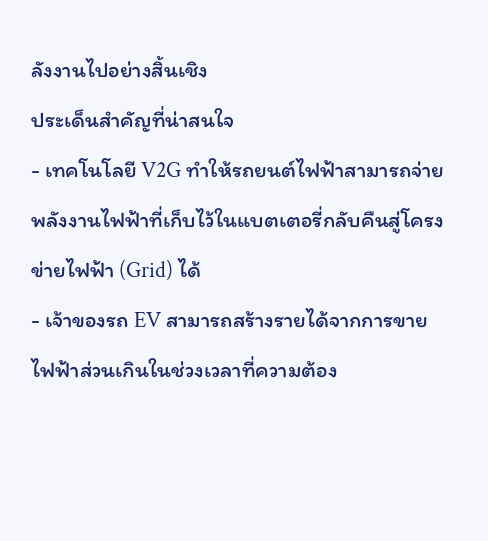ลังงานไปอย่างสิ้นเชิง
ประเด็นสำคัญที่น่าสนใจ
- เทคโนโลยี V2G ทำให้รถยนต์ไฟฟ้าสามารถจ่ายพลังงานไฟฟ้าที่เก็บไว้ในแบตเตอรี่กลับคืนสู่โครงข่ายไฟฟ้า (Grid) ได้
- เจ้าของรถ EV สามารถสร้างรายได้จากการขายไฟฟ้าส่วนเกินในช่วงเวลาที่ความต้อง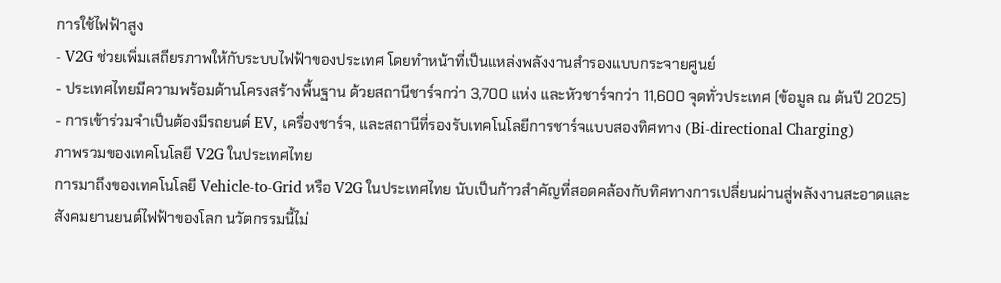การใช้ไฟฟ้าสูง
- V2G ช่วยเพิ่มเสถียรภาพให้กับระบบไฟฟ้าของประเทศ โดยทำหน้าที่เป็นแหล่งพลังงานสำรองแบบกระจายศูนย์
- ประเทศไทยมีความพร้อมด้านโครงสร้างพื้นฐาน ด้วยสถานีชาร์จกว่า 3,700 แห่ง และหัวชาร์จกว่า 11,600 จุดทั่วประเทศ (ข้อมูล ณ ต้นปี 2025)
- การเข้าร่วมจำเป็นต้องมีรถยนต์ EV, เครื่องชาร์จ, และสถานีที่รองรับเทคโนโลยีการชาร์จแบบสองทิศทาง (Bi-directional Charging)
ภาพรวมของเทคโนโลยี V2G ในประเทศไทย
การมาถึงของเทคโนโลยี Vehicle-to-Grid หรือ V2G ในประเทศไทย นับเป็นก้าวสำคัญที่สอดคล้องกับทิศทางการเปลี่ยนผ่านสู่พลังงานสะอาดและสังคมยานยนต์ไฟฟ้าของโลก นวัตกรรมนี้ไม่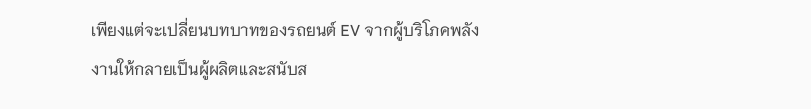เพียงแต่จะเปลี่ยนบทบาทของรถยนต์ EV จากผู้บริโภคพลังงานให้กลายเป็นผู้ผลิตและสนับส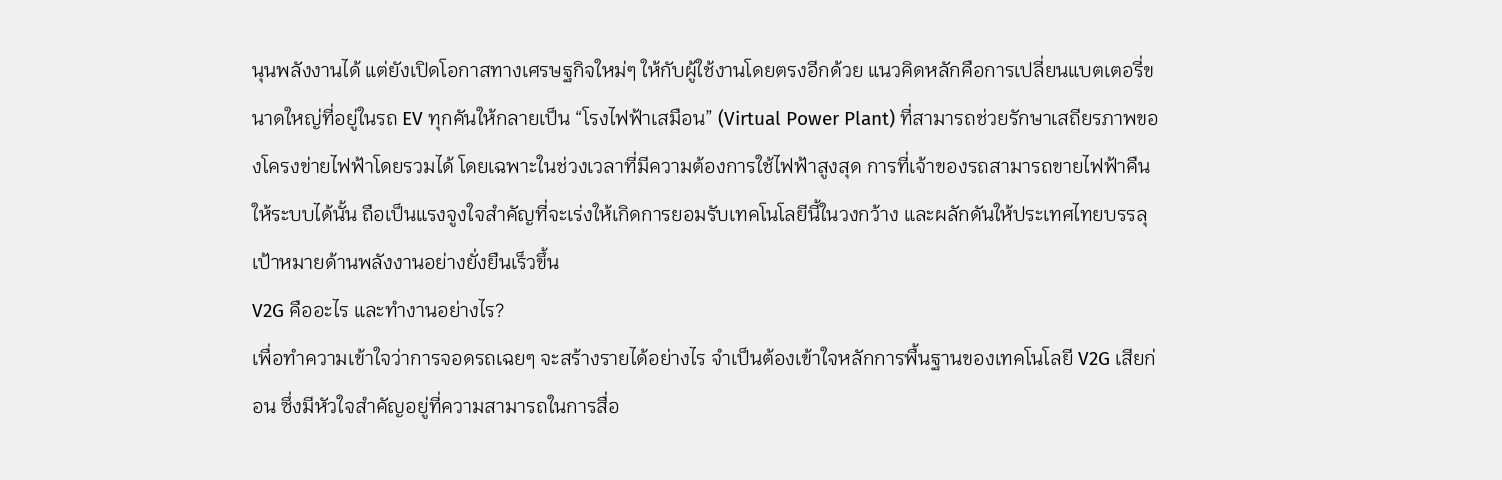นุนพลังงานได้ แต่ยังเปิดโอกาสทางเศรษฐกิจใหม่ๆ ให้กับผู้ใช้งานโดยตรงอีกด้วย แนวคิดหลักคือการเปลี่ยนแบตเตอรี่ขนาดใหญ่ที่อยู่ในรถ EV ทุกคันให้กลายเป็น “โรงไฟฟ้าเสมือน” (Virtual Power Plant) ที่สามารถช่วยรักษาเสถียรภาพของโครงข่ายไฟฟ้าโดยรวมได้ โดยเฉพาะในช่วงเวลาที่มีความต้องการใช้ไฟฟ้าสูงสุด การที่เจ้าของรถสามารถขายไฟฟ้าคืนให้ระบบได้นั้น ถือเป็นแรงจูงใจสำคัญที่จะเร่งให้เกิดการยอมรับเทคโนโลยีนี้ในวงกว้าง และผลักดันให้ประเทศไทยบรรลุเป้าหมายด้านพลังงานอย่างยั่งยืนเร็วขึ้น
V2G คืออะไร และทำงานอย่างไร?
เพื่อทำความเข้าใจว่าการจอดรถเฉยๆ จะสร้างรายได้อย่างไร จำเป็นต้องเข้าใจหลักการพื้นฐานของเทคโนโลยี V2G เสียก่อน ซึ่งมีหัวใจสำคัญอยู่ที่ความสามารถในการสื่อ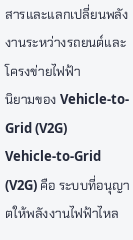สารและแลกเปลี่ยนพลังงานระหว่างรถยนต์และโครงข่ายไฟฟ้า
นิยามของ Vehicle-to-Grid (V2G)
Vehicle-to-Grid (V2G) คือ ระบบที่อนุญาตให้พลังงานไฟฟ้าไหล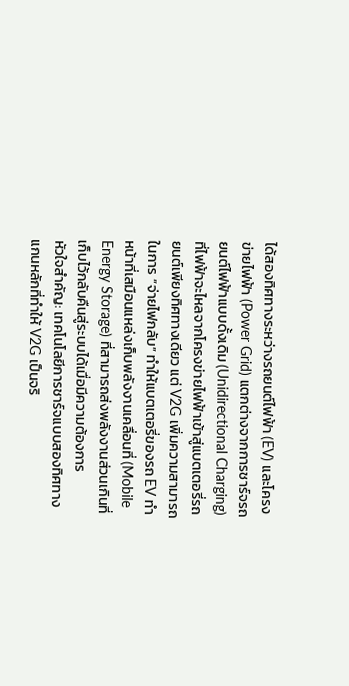ได้สองทิศทางระหว่างรถยนต์ไฟฟ้า (EV) และโครงข่ายไฟฟ้า (Power Grid) แตกต่างจากการชาร์จรถยนต์ไฟฟ้าแบบดั้งเดิม (Unidirectional Charging) ที่ไฟฟ้าจะไหลจากโครงข่ายไฟฟ้าเข้าสู่แบตเตอรี่รถยนต์เพียงทิศทางเดียว แต่ V2G เพิ่มความสามารถในการ “จ่ายไฟกลับ” ทำให้แบตเตอรี่ของรถ EV ทำหน้าที่เสมือนแหล่งเก็บพลังงานเคลื่อนที่ (Mobile Energy Storage) ที่สามารถส่งพลังงานส่วนเกินที่เก็บไว้กลับคืนสู่ระบบได้เมื่อมีความต้องการ
หัวใจสำคัญ: เทคโนโลยีการชาร์จแบบสองทิศทาง
แกนหลักที่ทำให้ V2G เป็นจริ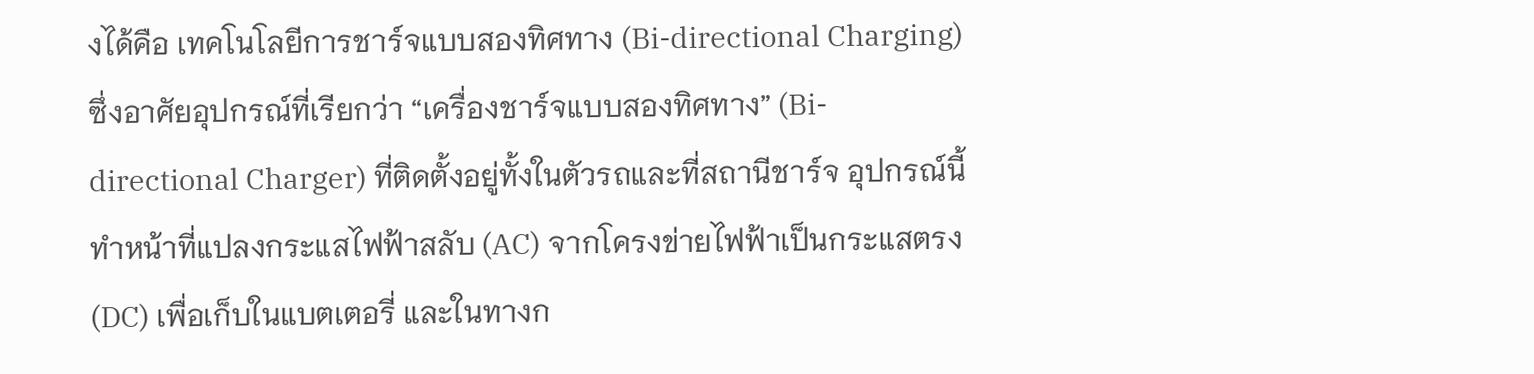งได้คือ เทคโนโลยีการชาร์จแบบสองทิศทาง (Bi-directional Charging) ซึ่งอาศัยอุปกรณ์ที่เรียกว่า “เครื่องชาร์จแบบสองทิศทาง” (Bi-directional Charger) ที่ติดตั้งอยู่ทั้งในตัวรถและที่สถานีชาร์จ อุปกรณ์นี้ทำหน้าที่แปลงกระแสไฟฟ้าสลับ (AC) จากโครงข่ายไฟฟ้าเป็นกระแสตรง (DC) เพื่อเก็บในแบตเตอรี่ และในทางก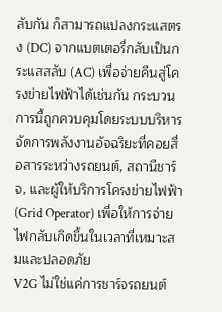ลับกัน ก็สามารถแปลงกระแสตรง (DC) จากแบตเตอรี่กลับเป็นกระแสสลับ (AC) เพื่อจ่ายคืนสู่โครงข่ายไฟฟ้าได้เช่นกัน กระบวนการนี้ถูกควบคุมโดยระบบบริหารจัดการพลังงานอัจฉริยะที่คอยสื่อสารระหว่างรถยนต์, สถานีชาร์จ, และผู้ให้บริการโครงข่ายไฟฟ้า (Grid Operator) เพื่อให้การจ่ายไฟกลับเกิดขึ้นในเวลาที่เหมาะสมและปลอดภัย
V2G ไม่ใช่แค่การชาร์จรถยนต์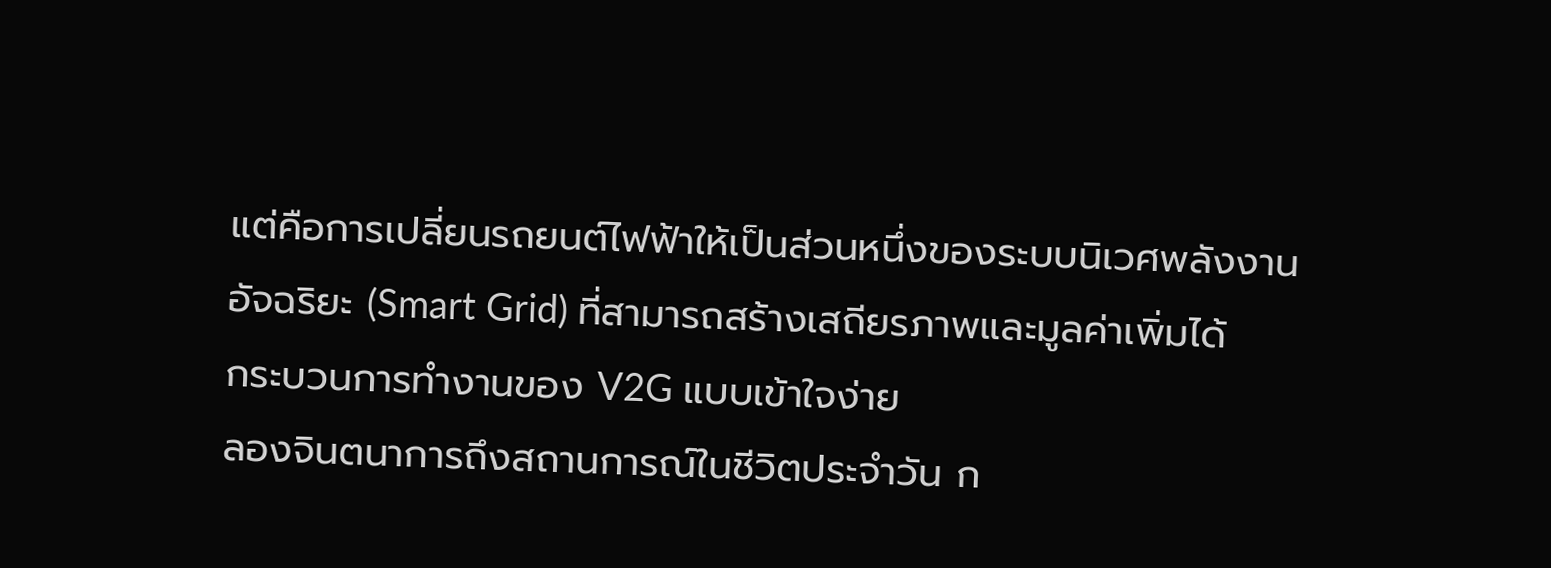แต่คือการเปลี่ยนรถยนต์ไฟฟ้าให้เป็นส่วนหนึ่งของระบบนิเวศพลังงานอัจฉริยะ (Smart Grid) ที่สามารถสร้างเสถียรภาพและมูลค่าเพิ่มได้
กระบวนการทำงานของ V2G แบบเข้าใจง่าย
ลองจินตนาการถึงสถานการณ์ในชีวิตประจำวัน ก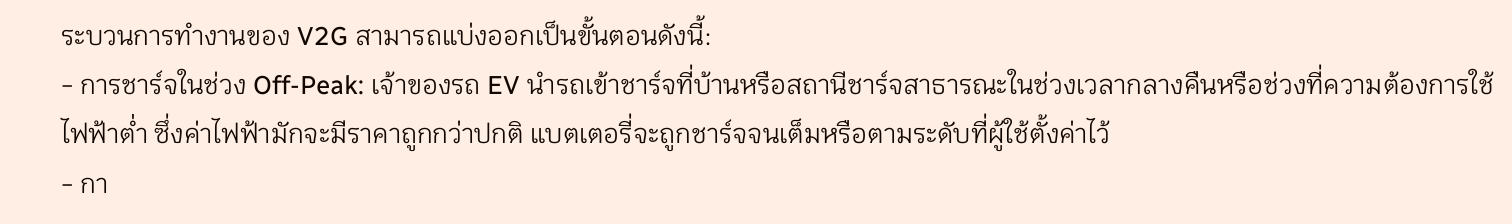ระบวนการทำงานของ V2G สามารถแบ่งออกเป็นขั้นตอนดังนี้:
- การชาร์จในช่วง Off-Peak: เจ้าของรถ EV นำรถเข้าชาร์จที่บ้านหรือสถานีชาร์จสาธารณะในช่วงเวลากลางคืนหรือช่วงที่ความต้องการใช้ไฟฟ้าต่ำ ซึ่งค่าไฟฟ้ามักจะมีราคาถูกกว่าปกติ แบตเตอรี่จะถูกชาร์จจนเต็มหรือตามระดับที่ผู้ใช้ตั้งค่าไว้
- กา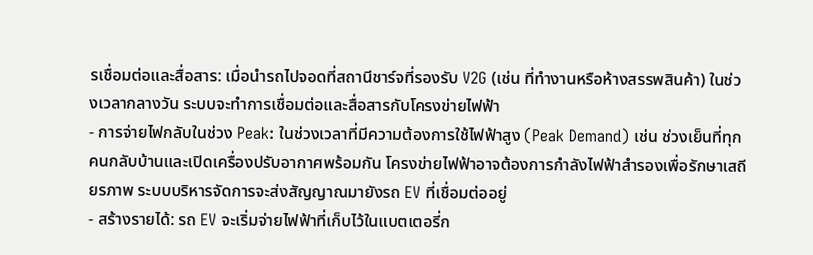รเชื่อมต่อและสื่อสาร: เมื่อนำรถไปจอดที่สถานีชาร์จที่รองรับ V2G (เช่น ที่ทำงานหรือห้างสรรพสินค้า) ในช่วงเวลากลางวัน ระบบจะทำการเชื่อมต่อและสื่อสารกับโครงข่ายไฟฟ้า
- การจ่ายไฟกลับในช่วง Peak: ในช่วงเวลาที่มีความต้องการใช้ไฟฟ้าสูง (Peak Demand) เช่น ช่วงเย็นที่ทุกคนกลับบ้านและเปิดเครื่องปรับอากาศพร้อมกัน โครงข่ายไฟฟ้าอาจต้องการกำลังไฟฟ้าสำรองเพื่อรักษาเสถียรภาพ ระบบบริหารจัดการจะส่งสัญญาณมายังรถ EV ที่เชื่อมต่ออยู่
- สร้างรายได้: รถ EV จะเริ่มจ่ายไฟฟ้าที่เก็บไว้ในแบตเตอรี่ก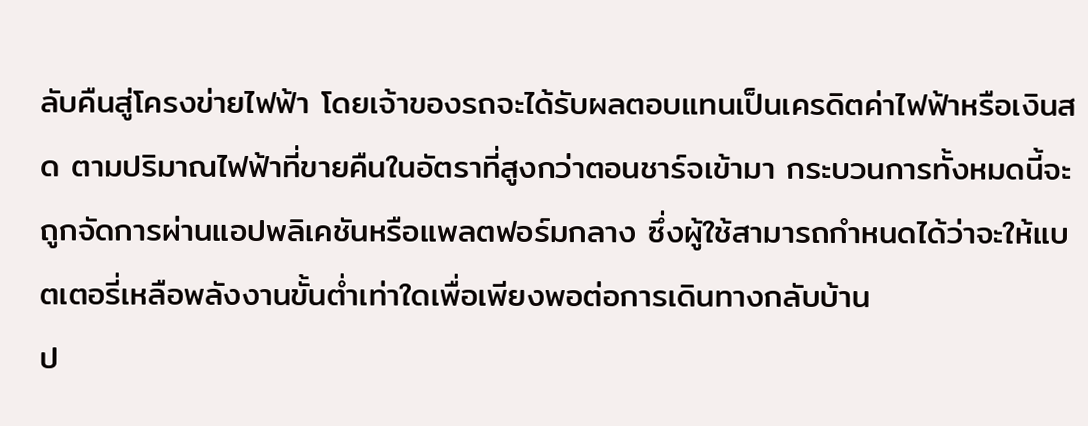ลับคืนสู่โครงข่ายไฟฟ้า โดยเจ้าของรถจะได้รับผลตอบแทนเป็นเครดิตค่าไฟฟ้าหรือเงินสด ตามปริมาณไฟฟ้าที่ขายคืนในอัตราที่สูงกว่าตอนชาร์จเข้ามา กระบวนการทั้งหมดนี้จะถูกจัดการผ่านแอปพลิเคชันหรือแพลตฟอร์มกลาง ซึ่งผู้ใช้สามารถกำหนดได้ว่าจะให้แบตเตอรี่เหลือพลังงานขั้นต่ำเท่าใดเพื่อเพียงพอต่อการเดินทางกลับบ้าน
ป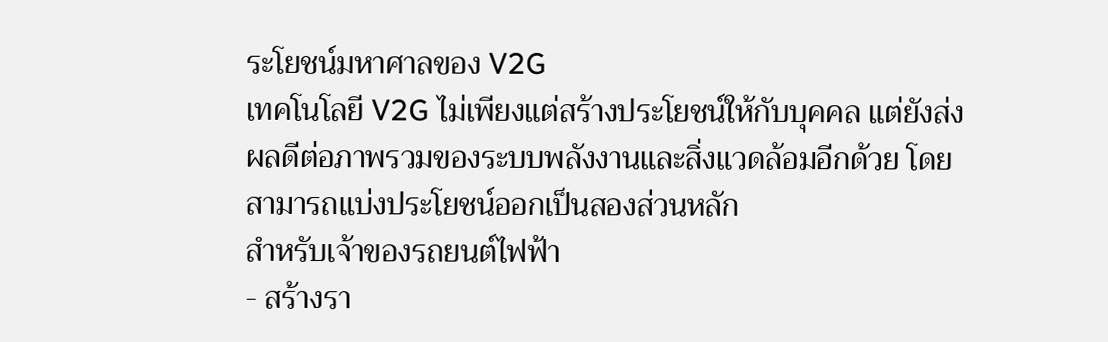ระโยชน์มหาศาลของ V2G
เทคโนโลยี V2G ไม่เพียงแต่สร้างประโยชน์ให้กับบุคคล แต่ยังส่งผลดีต่อภาพรวมของระบบพลังงานและสิ่งแวดล้อมอีกด้วย โดยสามารถแบ่งประโยชน์ออกเป็นสองส่วนหลัก
สำหรับเจ้าของรถยนต์ไฟฟ้า
- สร้างรา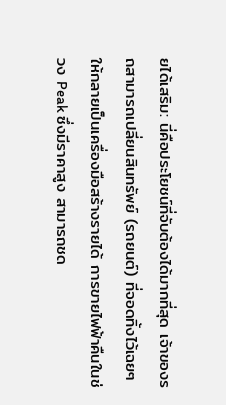ยได้เสริม: นี่คือประโยชน์ที่จับต้องได้มากที่สุด เจ้าของรถสามารถเปลี่ยนสินทรัพย์ (รถยนต์) ที่จอดทิ้งไว้เฉยๆ ให้กลายเป็นเครื่องมือสร้างรายได้ การขายไฟฟ้าคืนในช่วง Peak ซึ่งมีราคาสูง สามารถชด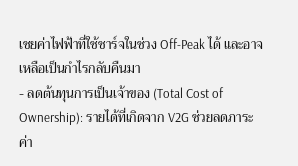เชยค่าไฟฟ้าที่ใช้ชาร์จในช่วง Off-Peak ได้ และอาจเหลือเป็นกำไรกลับคืนมา
- ลดต้นทุนการเป็นเจ้าของ (Total Cost of Ownership): รายได้ที่เกิดจาก V2G ช่วยลดภาระค่า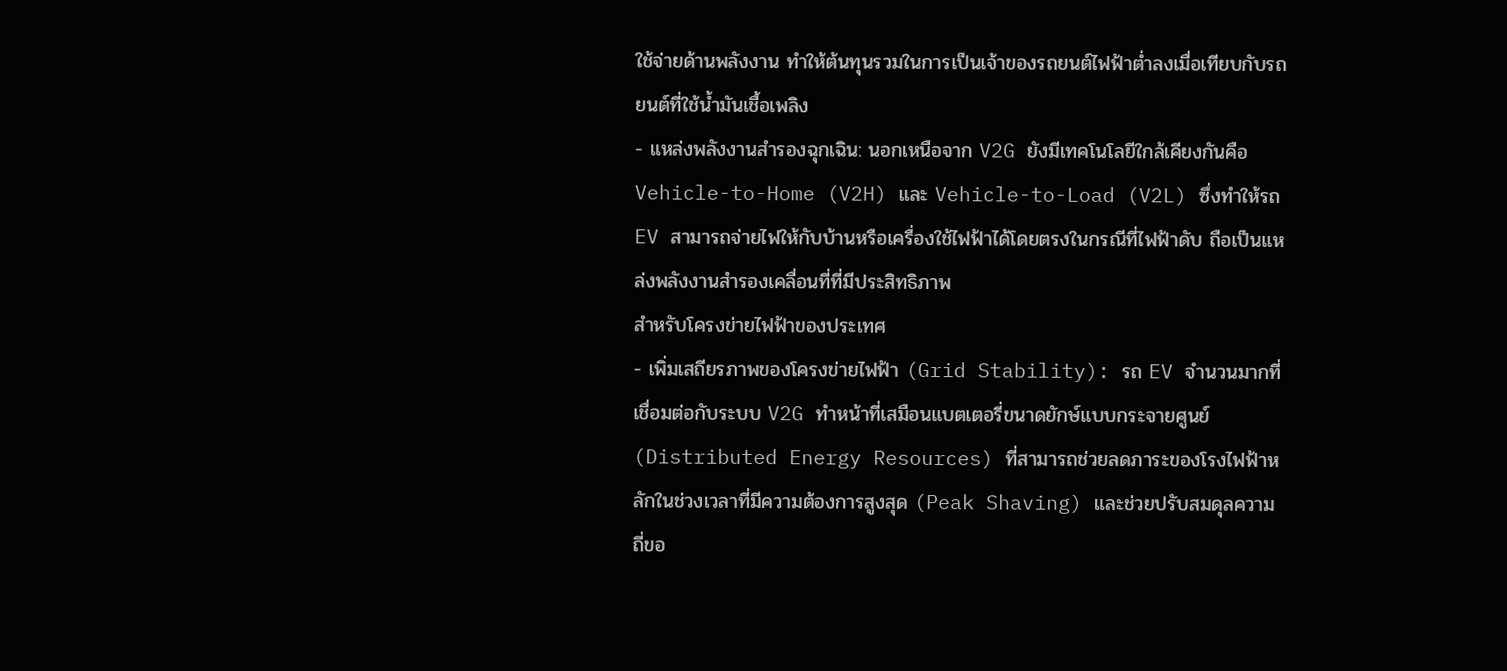ใช้จ่ายด้านพลังงาน ทำให้ต้นทุนรวมในการเป็นเจ้าของรถยนต์ไฟฟ้าต่ำลงเมื่อเทียบกับรถยนต์ที่ใช้น้ำมันเชื้อเพลิง
- แหล่งพลังงานสำรองฉุกเฉิน: นอกเหนือจาก V2G ยังมีเทคโนโลยีใกล้เคียงกันคือ Vehicle-to-Home (V2H) และ Vehicle-to-Load (V2L) ซึ่งทำให้รถ EV สามารถจ่ายไฟให้กับบ้านหรือเครื่องใช้ไฟฟ้าได้โดยตรงในกรณีที่ไฟฟ้าดับ ถือเป็นแหล่งพลังงานสำรองเคลื่อนที่ที่มีประสิทธิภาพ
สำหรับโครงข่ายไฟฟ้าของประเทศ
- เพิ่มเสถียรภาพของโครงข่ายไฟฟ้า (Grid Stability): รถ EV จำนวนมากที่เชื่อมต่อกับระบบ V2G ทำหน้าที่เสมือนแบตเตอรี่ขนาดยักษ์แบบกระจายศูนย์ (Distributed Energy Resources) ที่สามารถช่วยลดภาระของโรงไฟฟ้าหลักในช่วงเวลาที่มีความต้องการสูงสุด (Peak Shaving) และช่วยปรับสมดุลความถี่ขอ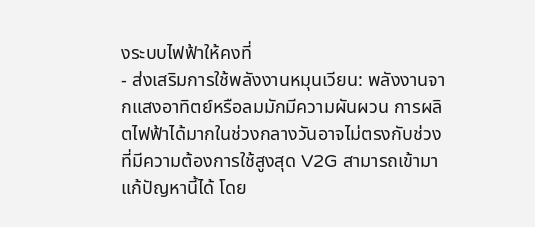งระบบไฟฟ้าให้คงที่
- ส่งเสริมการใช้พลังงานหมุนเวียน: พลังงานจากแสงอาทิตย์หรือลมมักมีความผันผวน การผลิตไฟฟ้าได้มากในช่วงกลางวันอาจไม่ตรงกับช่วงที่มีความต้องการใช้สูงสุด V2G สามารถเข้ามาแก้ปัญหานี้ได้ โดย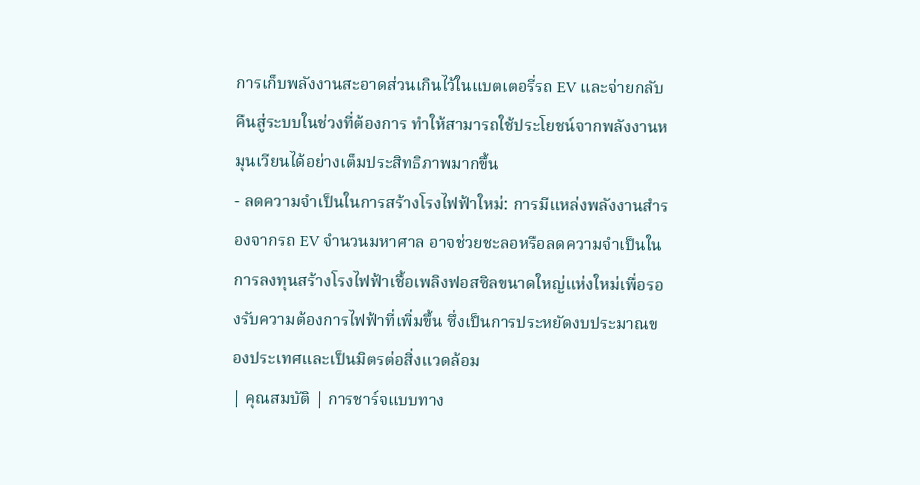การเก็บพลังงานสะอาดส่วนเกินไว้ในแบตเตอรี่รถ EV และจ่ายกลับคืนสู่ระบบในช่วงที่ต้องการ ทำให้สามารถใช้ประโยชน์จากพลังงานหมุนเวียนได้อย่างเต็มประสิทธิภาพมากขึ้น
- ลดความจำเป็นในการสร้างโรงไฟฟ้าใหม่: การมีแหล่งพลังงานสำรองจากรถ EV จำนวนมหาศาล อาจช่วยชะลอหรือลดความจำเป็นในการลงทุนสร้างโรงไฟฟ้าเชื้อเพลิงฟอสซิลขนาดใหญ่แห่งใหม่เพื่อรองรับความต้องการไฟฟ้าที่เพิ่มขึ้น ซึ่งเป็นการประหยัดงบประมาณของประเทศและเป็นมิตรต่อสิ่งแวดล้อม
| คุณสมบัติ | การชาร์จแบบทาง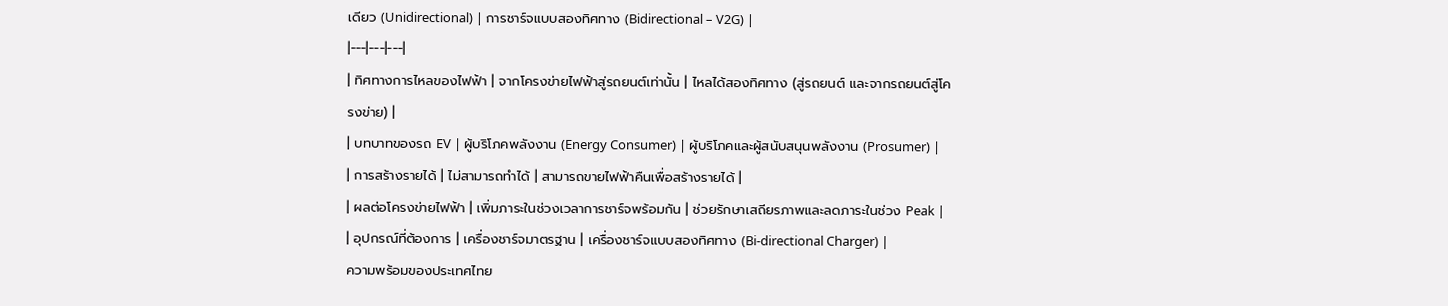เดียว (Unidirectional) | การชาร์จแบบสองทิศทาง (Bidirectional – V2G) |
|---|---|---|
| ทิศทางการไหลของไฟฟ้า | จากโครงข่ายไฟฟ้าสู่รถยนต์เท่านั้น | ไหลได้สองทิศทาง (สู่รถยนต์ และจากรถยนต์สู่โครงข่าย) |
| บทบาทของรถ EV | ผู้บริโภคพลังงาน (Energy Consumer) | ผู้บริโภคและผู้สนับสนุนพลังงาน (Prosumer) |
| การสร้างรายได้ | ไม่สามารถทำได้ | สามารถขายไฟฟ้าคืนเพื่อสร้างรายได้ |
| ผลต่อโครงข่ายไฟฟ้า | เพิ่มภาระในช่วงเวลาการชาร์จพร้อมกัน | ช่วยรักษาเสถียรภาพและลดภาระในช่วง Peak |
| อุปกรณ์ที่ต้องการ | เครื่องชาร์จมาตรฐาน | เครื่องชาร์จแบบสองทิศทาง (Bi-directional Charger) |
ความพร้อมของประเทศไทย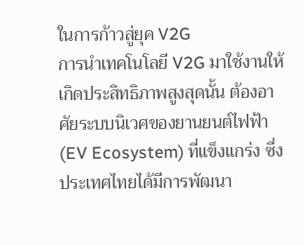ในการก้าวสู่ยุค V2G
การนำเทคโนโลยี V2G มาใช้งานให้เกิดประสิทธิภาพสูงสุดนั้น ต้องอาศัยระบบนิเวศของยานยนต์ไฟฟ้า (EV Ecosystem) ที่แข็งแกร่ง ซึ่งประเทศไทยได้มีการพัฒนา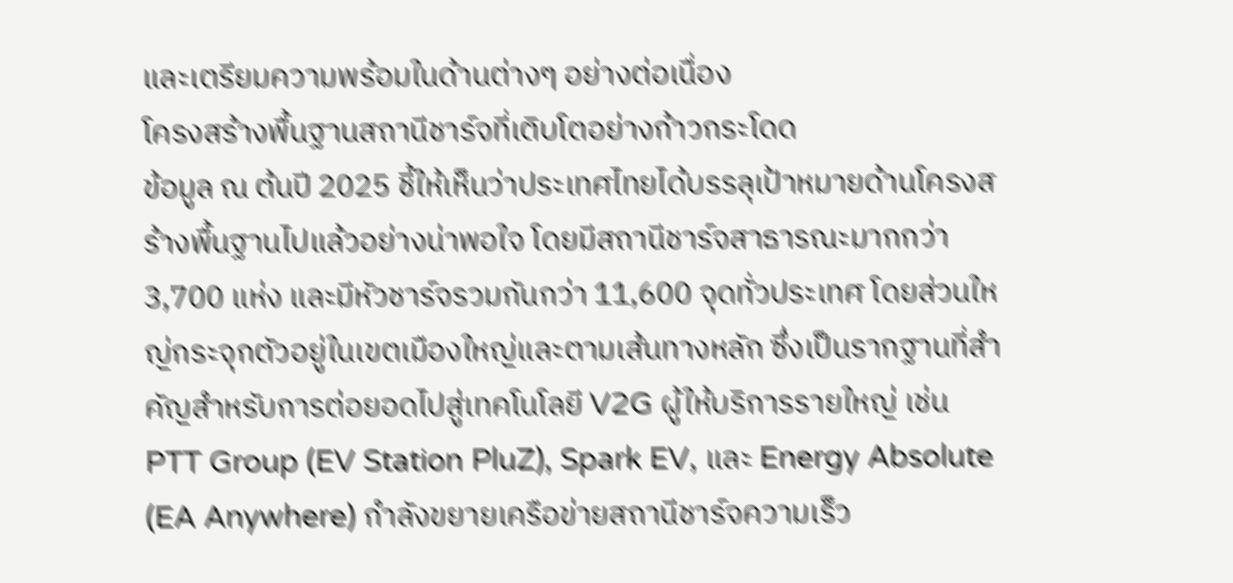และเตรียมความพร้อมในด้านต่างๆ อย่างต่อเนื่อง
โครงสร้างพื้นฐานสถานีชาร์จที่เติบโตอย่างก้าวกระโดด
ข้อมูล ณ ต้นปี 2025 ชี้ให้เห็นว่าประเทศไทยได้บรรลุเป้าหมายด้านโครงสร้างพื้นฐานไปแล้วอย่างน่าพอใจ โดยมีสถานีชาร์จสาธารณะมากกว่า 3,700 แห่ง และมีหัวชาร์จรวมกันกว่า 11,600 จุดทั่วประเทศ โดยส่วนใหญ่กระจุกตัวอยู่ในเขตเมืองใหญ่และตามเส้นทางหลัก ซึ่งเป็นรากฐานที่สำคัญสำหรับการต่อยอดไปสู่เทคโนโลยี V2G ผู้ให้บริการรายใหญ่ เช่น PTT Group (EV Station PluZ), Spark EV, และ Energy Absolute (EA Anywhere) กำลังขยายเครือข่ายสถานีชาร์จความเร็ว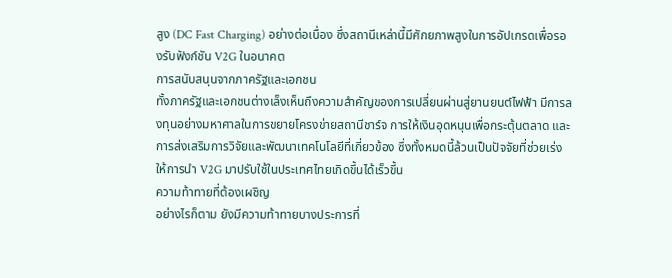สูง (DC Fast Charging) อย่างต่อเนื่อง ซึ่งสถานีเหล่านี้มีศักยภาพสูงในการอัปเกรดเพื่อรองรับฟังก์ชัน V2G ในอนาคต
การสนับสนุนจากภาครัฐและเอกชน
ทั้งภาครัฐและเอกชนต่างเล็งเห็นถึงความสำคัญของการเปลี่ยนผ่านสู่ยานยนต์ไฟฟ้า มีการลงทุนอย่างมหาศาลในการขยายโครงข่ายสถานีชาร์จ การให้เงินอุดหนุนเพื่อกระตุ้นตลาด และการส่งเสริมการวิจัยและพัฒนาเทคโนโลยีที่เกี่ยวข้อง ซึ่งทั้งหมดนี้ล้วนเป็นปัจจัยที่ช่วยเร่งให้การนำ V2G มาปรับใช้ในประเทศไทยเกิดขึ้นได้เร็วขึ้น
ความท้าทายที่ต้องเผชิญ
อย่างไรก็ตาม ยังมีความท้าทายบางประการที่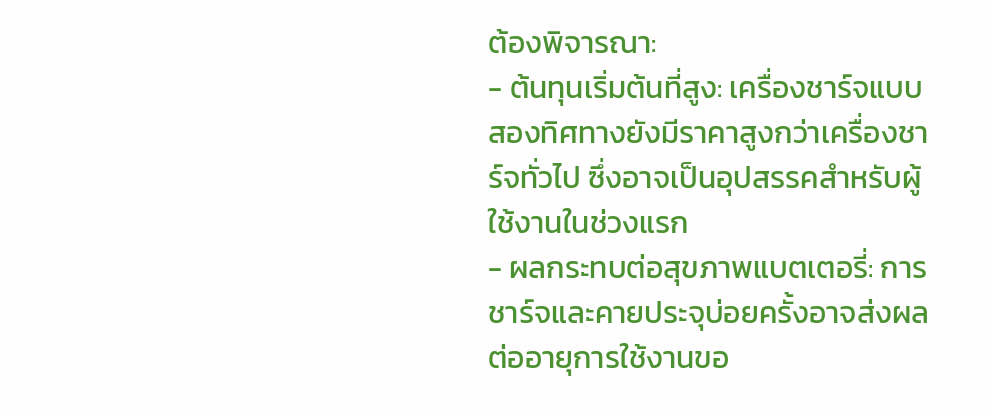ต้องพิจารณา:
- ต้นทุนเริ่มต้นที่สูง: เครื่องชาร์จแบบสองทิศทางยังมีราคาสูงกว่าเครื่องชาร์จทั่วไป ซึ่งอาจเป็นอุปสรรคสำหรับผู้ใช้งานในช่วงแรก
- ผลกระทบต่อสุขภาพแบตเตอรี่: การชาร์จและคายประจุบ่อยครั้งอาจส่งผลต่ออายุการใช้งานขอ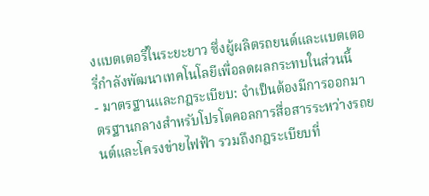งแบตเตอรี่ในระยะยาว ซึ่งผู้ผลิตรถยนต์และแบตเตอรี่กำลังพัฒนาเทคโนโลยีเพื่อลดผลกระทบในส่วนนี้
- มาตรฐานและกฎระเบียบ: จำเป็นต้องมีการออกมาตรฐานกลางสำหรับโปรโตคอลการสื่อสารระหว่างรถยนต์และโครงข่ายไฟฟ้า รวมถึงกฎระเบียบที่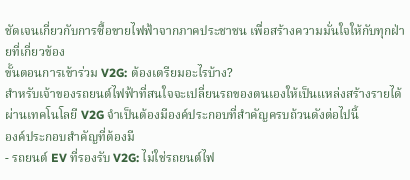ชัดเจนเกี่ยวกับการซื้อขายไฟฟ้าจากภาคประชาชน เพื่อสร้างความมั่นใจให้กับทุกฝ่ายที่เกี่ยวข้อง
ขั้นตอนการเข้าร่วม V2G: ต้องเตรียมอะไรบ้าง?
สำหรับเจ้าของรถยนต์ไฟฟ้าที่สนใจจะเปลี่ยนรถของตนเองให้เป็นแหล่งสร้างรายได้ผ่านเทคโนโลยี V2G จำเป็นต้องมีองค์ประกอบที่สำคัญครบถ้วนดังต่อไปนี้
องค์ประกอบสำคัญที่ต้องมี
- รถยนต์ EV ที่รองรับ V2G: ไม่ใช่รถยนต์ไฟ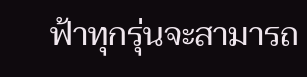ฟ้าทุกรุ่นจะสามารถ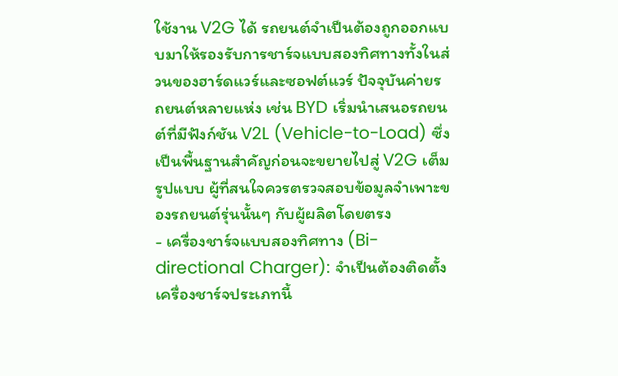ใช้งาน V2G ได้ รถยนต์จำเป็นต้องถูกออกแบบมาให้รองรับการชาร์จแบบสองทิศทางทั้งในส่วนของฮาร์ดแวร์และซอฟต์แวร์ ปัจจุบันค่ายรถยนต์หลายแห่ง เช่น BYD เริ่มนำเสนอรถยนต์ที่มีฟังก์ชัน V2L (Vehicle-to-Load) ซึ่งเป็นพื้นฐานสำคัญก่อนจะขยายไปสู่ V2G เต็มรูปแบบ ผู้ที่สนใจควรตรวจสอบข้อมูลจำเพาะของรถยนต์รุ่นนั้นๆ กับผู้ผลิตโดยตรง
- เครื่องชาร์จแบบสองทิศทาง (Bi-directional Charger): จำเป็นต้องติดตั้งเครื่องชาร์จประเภทนี้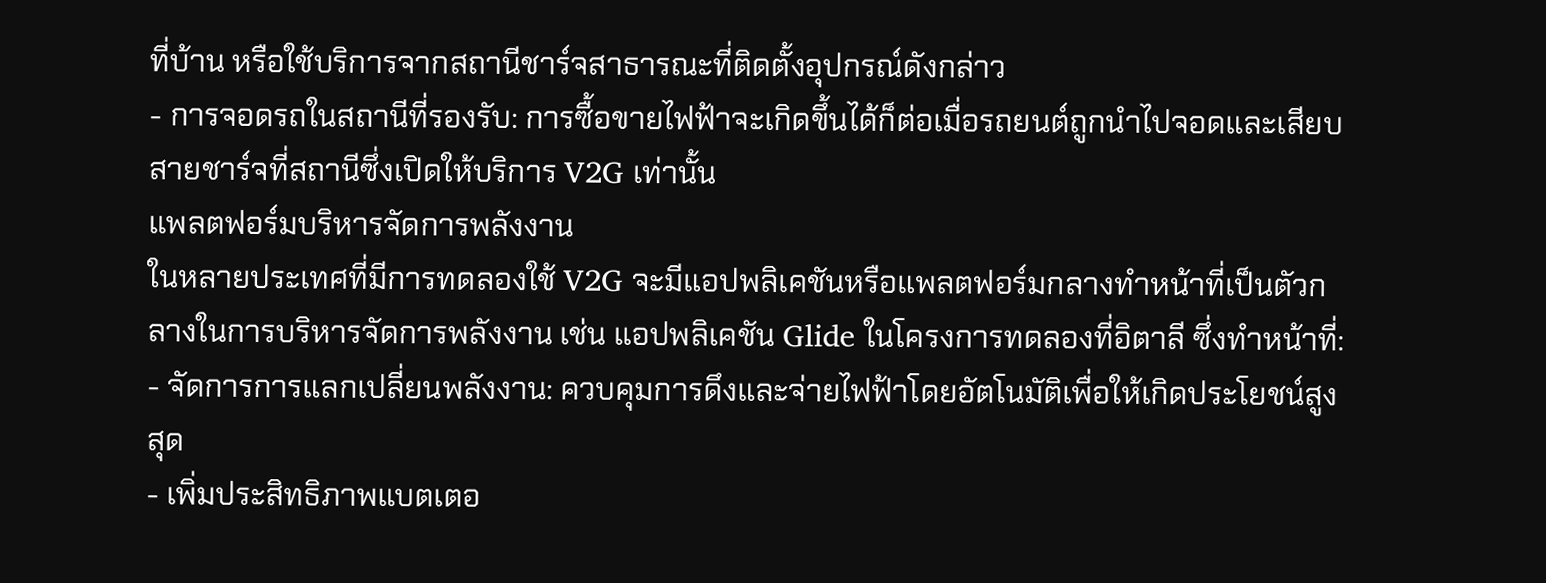ที่บ้าน หรือใช้บริการจากสถานีชาร์จสาธารณะที่ติดตั้งอุปกรณ์ดังกล่าว
- การจอดรถในสถานีที่รองรับ: การซื้อขายไฟฟ้าจะเกิดขึ้นได้ก็ต่อเมื่อรถยนต์ถูกนำไปจอดและเสียบสายชาร์จที่สถานีซึ่งเปิดให้บริการ V2G เท่านั้น
แพลตฟอร์มบริหารจัดการพลังงาน
ในหลายประเทศที่มีการทดลองใช้ V2G จะมีแอปพลิเคชันหรือแพลตฟอร์มกลางทำหน้าที่เป็นตัวกลางในการบริหารจัดการพลังงาน เช่น แอปพลิเคชัน Glide ในโครงการทดลองที่อิตาลี ซึ่งทำหน้าที่:
- จัดการการแลกเปลี่ยนพลังงาน: ควบคุมการดึงและจ่ายไฟฟ้าโดยอัตโนมัติเพื่อให้เกิดประโยชน์สูงสุด
- เพิ่มประสิทธิภาพแบตเตอ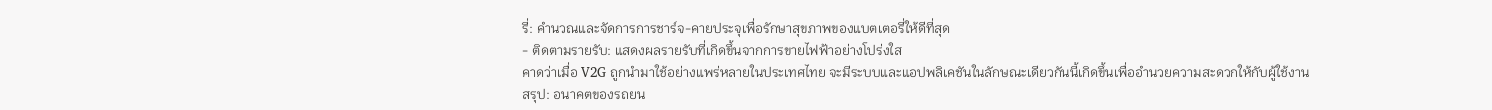รี่: คำนวณและจัดการการชาร์จ-คายประจุเพื่อรักษาสุขภาพของแบตเตอรี่ให้ดีที่สุด
- ติดตามรายรับ: แสดงผลรายรับที่เกิดขึ้นจากการขายไฟฟ้าอย่างโปร่งใส
คาดว่าเมื่อ V2G ถูกนำมาใช้อย่างแพร่หลายในประเทศไทย จะมีระบบและแอปพลิเคชันในลักษณะเดียวกันนี้เกิดขึ้นเพื่ออำนวยความสะดวกให้กับผู้ใช้งาน
สรุป: อนาคตของรถยน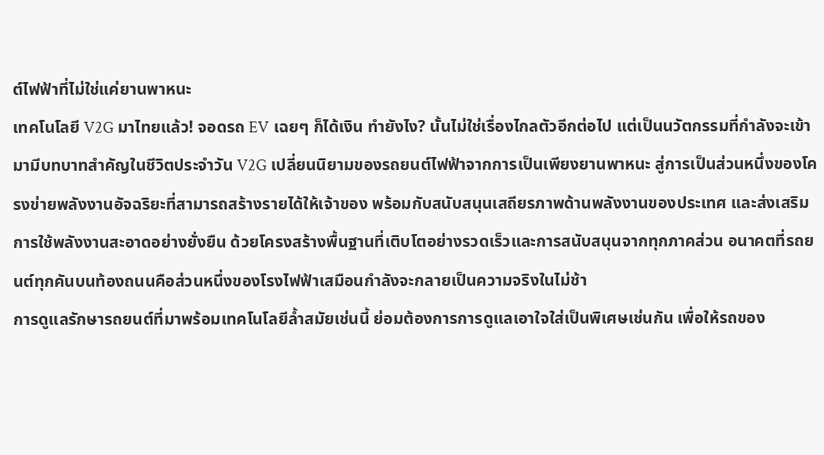ต์ไฟฟ้าที่ไม่ใช่แค่ยานพาหนะ
เทคโนโลยี V2G มาไทยแล้ว! จอดรถ EV เฉยๆ ก็ได้เงิน ทำยังไง? นั้นไม่ใช่เรื่องไกลตัวอีกต่อไป แต่เป็นนวัตกรรมที่กำลังจะเข้ามามีบทบาทสำคัญในชีวิตประจำวัน V2G เปลี่ยนนิยามของรถยนต์ไฟฟ้าจากการเป็นเพียงยานพาหนะ สู่การเป็นส่วนหนึ่งของโครงข่ายพลังงานอัจฉริยะที่สามารถสร้างรายได้ให้เจ้าของ พร้อมกับสนับสนุนเสถียรภาพด้านพลังงานของประเทศ และส่งเสริมการใช้พลังงานสะอาดอย่างยั่งยืน ด้วยโครงสร้างพื้นฐานที่เติบโตอย่างรวดเร็วและการสนับสนุนจากทุกภาคส่วน อนาคตที่รถยนต์ทุกคันบนท้องถนนคือส่วนหนึ่งของโรงไฟฟ้าเสมือนกำลังจะกลายเป็นความจริงในไม่ช้า
การดูแลรักษารถยนต์ที่มาพร้อมเทคโนโลยีล้ำสมัยเช่นนี้ ย่อมต้องการการดูแลเอาใจใส่เป็นพิเศษเช่นกัน เพื่อให้รถของ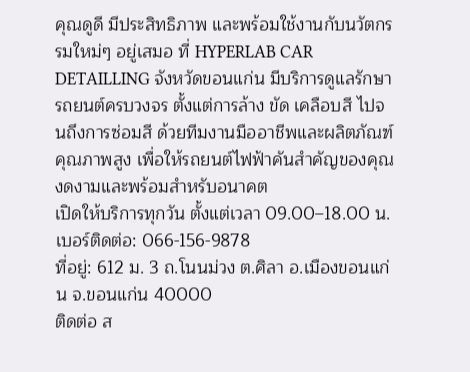คุณดูดี มีประสิทธิภาพ และพร้อมใช้งานกับนวัตกรรมใหม่ๆ อยู่เสมอ ที่ HYPERLAB CAR DETAILLING จังหวัดขอนแก่น มีบริการดูแลรักษารถยนต์ครบวงจร ตั้งแต่การล้าง ขัด เคลือบสี ไปจนถึงการซ่อมสี ด้วยทีมงานมืออาชีพและผลิตภัณฑ์คุณภาพสูง เพื่อให้รถยนต์ไฟฟ้าคันสำคัญของคุณงดงามและพร้อมสำหรับอนาคต
เปิดให้บริการทุกวัน ตั้งแต่เวลา 09.00–18.00 น.
เบอร์ติดต่อ: 066-156-9878
ที่อยู่: 612 ม. 3 ถ.โนนม่วง ต.ศิลา อ.เมืองขอนแก่น จ.ขอนแก่น 40000
ติดต่อ ส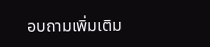อบถามเพิ่มเติม